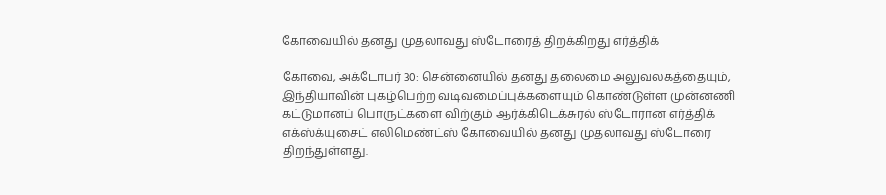கோவையில் தனது முதலாவது ஸ்டோரைத் திறக்கிறது எர்த்திக்

கோவை, அக்டோபர் 30: சென்னையில் தனது தலைமை அலுவலகத்தையும், இந்தியாவின் புகழ்பெற்ற வடிவமைப்புக்களையும் கொண்டுள்ள முன்னணி கட்டுமானப் பொருட்களை விற்கும் ஆர்க்கிடெக்சுரல் ஸ்டோரான எர்த்திக் எக்ஸ்க்யுசைட் எலிமெண்ட்ஸ் கோவையில் தனது முதலாவது ஸ்டோரை திறந்துள்ளது.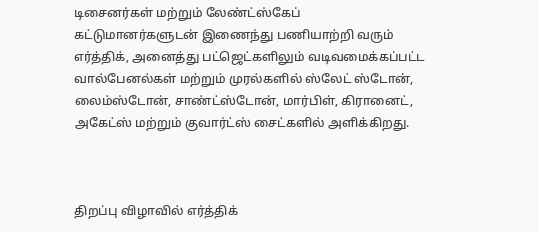டிசைனர்கள் மற்றும் லேண்ட்ஸ்கேப் கட்டுமானர்களுடன் இணைந்து பணியாற்றி வரும் எர்த்திக், அனைத்து பட்ஜெட்களிலும் வடிவமைக்கப்பட்ட வால்பேனல்கள் மற்றும் முரல்களில் ஸ்லேட் ஸ்டோன், லைம்ஸ்டோன், சாண்ட்ஸ்டோன், மார்பிள், கிரானைட், அகேட்ஸ் மற்றும் குவார்ட்ஸ் சைட்களில் அளிக்கிறது.



திறப்பு விழாவில் எர்த்திக்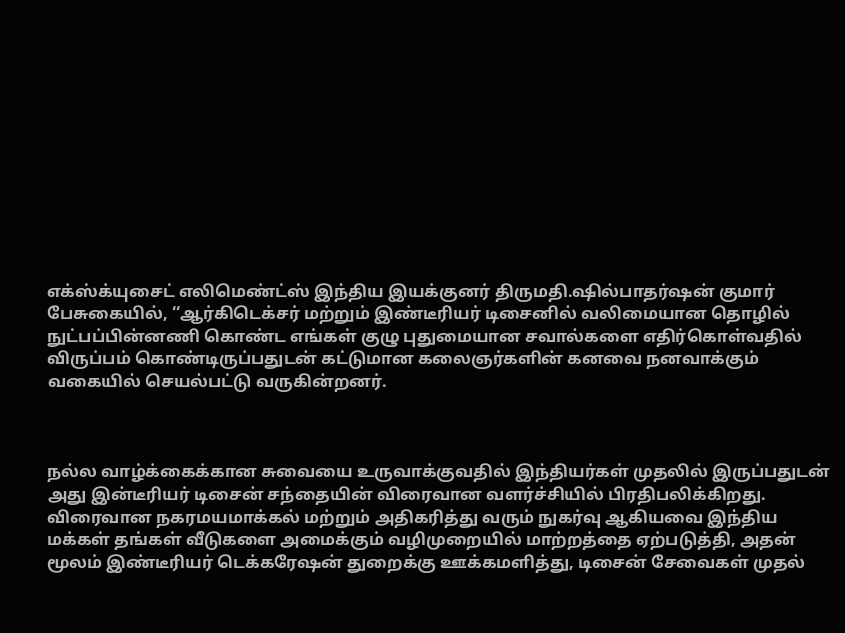எக்ஸ்க்யுசைட் எலிமெண்ட்ஸ் இந்திய இயக்குனர் திருமதி.ஷில்பாதர்ஷன் குமார் பேசுகையில், ‘‘ஆர்கிடெக்சர் மற்றும் இண்டீரியர் டிசைனில் வலிமையான தொழில் நுட்பப்பின்னணி கொண்ட எங்கள் குழு புதுமையான சவால்களை எதிர்கொள்வதில் விருப்பம் கொண்டிருப்பதுடன் கட்டுமான கலைஞர்களின் கனவை நனவாக்கும் வகையில் செயல்பட்டு வருகின்றனர்.



நல்ல வாழ்க்கைக்கான சுவையை உருவாக்குவதில் இந்தியர்கள் முதலில் இருப்பதுடன் அது இன்டீரியர் டிசைன் சந்தையின் விரைவான வளர்ச்சியில் பிரதிபலிக்கிறது. விரைவான நகரமயமாக்கல் மற்றும் அதிகரித்து வரும் நுகர்வு ஆகியவை இந்திய மக்கள் தங்கள் வீடுகளை அமைக்கும் வழிமுறையில் மாற்றத்தை ஏற்படுத்தி, அதன் மூலம் இண்டீரியர் டெக்கரேஷன் துறைக்கு ஊக்கமளித்து, டிசைன் சேவைகள் முதல்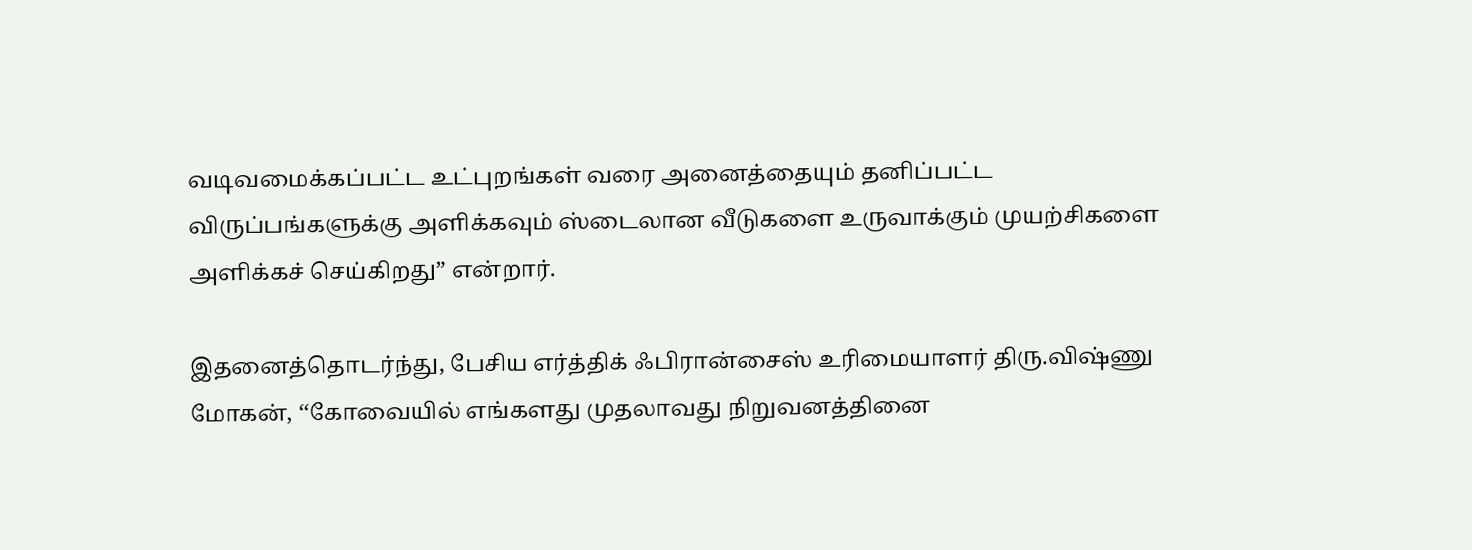வடிவமைக்கப்பட்ட உட்புறங்கள் வரை அனைத்தையும் தனிப்பட்ட விருப்பங்களுக்கு அளிக்கவும் ஸ்டைலான வீடுகளை உருவாக்கும் முயற்சிகளை அளிக்கச் செய்கிறது” என்றார்.

இதனைத்தொடர்ந்து, பேசிய எர்த்திக் ஃபிரான்சைஸ் உரிமையாளர் திரு.விஷ்ணு மோகன், ‘‘கோவையில் எங்களது முதலாவது நிறுவனத்தினை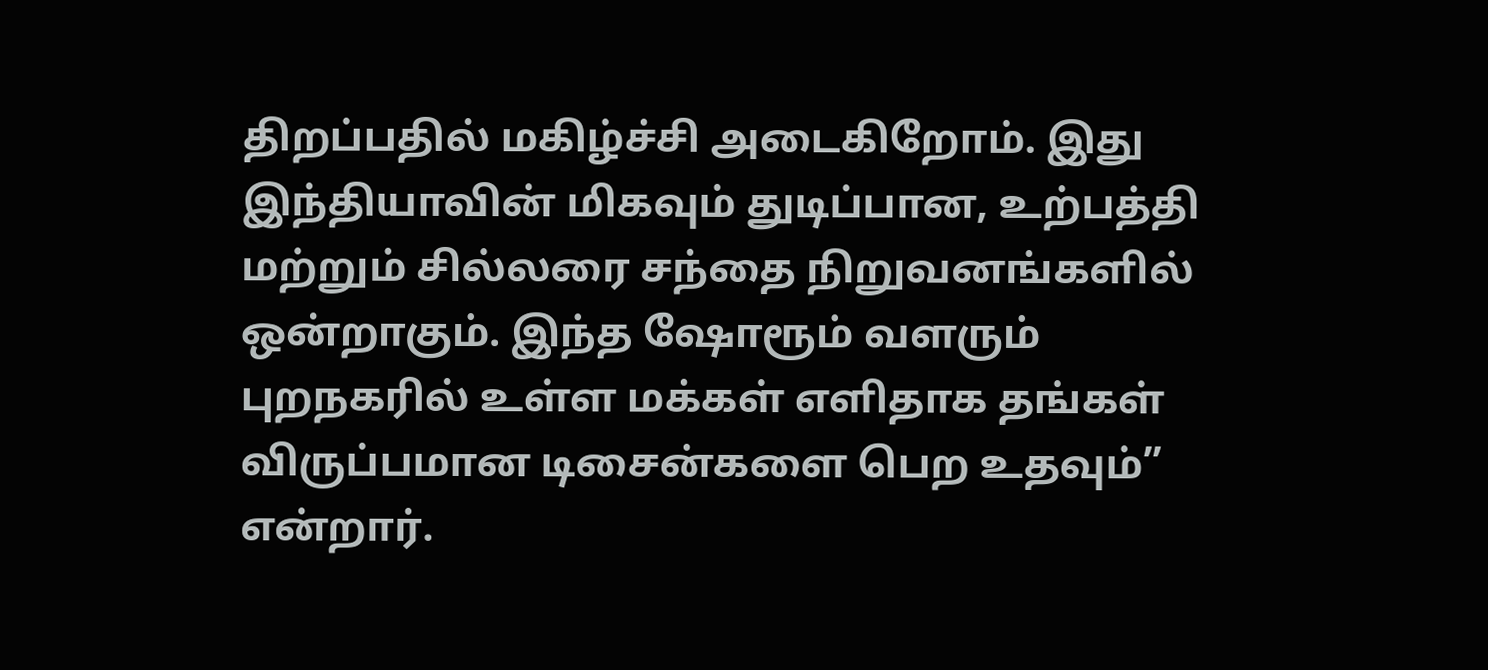திறப்பதில் மகிழ்ச்சி அடைகிறோம். இது இந்தியாவின் மிகவும் துடிப்பான, உற்பத்தி மற்றும் சில்லரை சந்தை நிறுவனங்களில் ஒன்றாகும். இந்த ஷோரூம் வளரும் புறநகரில் உள்ள மக்கள் எளிதாக தங்கள் விருப்பமான டிசைன்களை பெற உதவும்” என்றார்.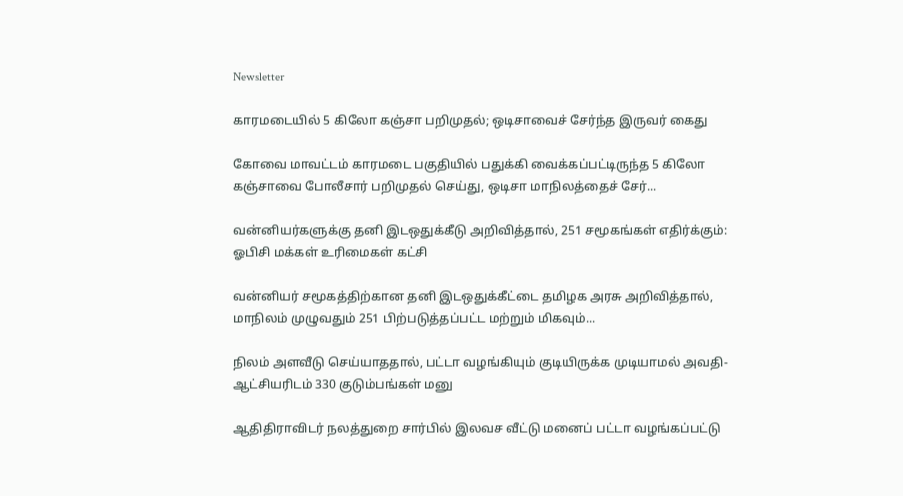Newsletter

காரமடையில் 5 கிலோ கஞ்சா பறிமுதல்; ஒடிசாவைச் சேர்ந்த இருவர் கைது

கோவை மாவட்டம் காரமடை பகுதியில் பதுக்கி வைக்கப்பட்டிருந்த 5 கிலோ கஞ்சாவை போலீசார் பறிமுதல் செய்து, ஒடிசா மாநிலத்தைச் சேர்...

வன்னியர்களுக்கு தனி இடஒதுக்கீடு அறிவித்தால், 251 சமூகங்கள் எதிர்க்கும்: ஓபிசி மக்கள் உரிமைகள் கட்சி

வன்னியர் சமூகத்திற்கான தனி இடஒதுக்கீட்டை தமிழக அரசு அறிவித்தால், மாநிலம் முழுவதும் 251 பிற்படுத்தப்பட்ட மற்றும் மிகவும்...

நிலம் அளவீடு செய்யாததால், பட்டா வழங்கியும் குடியிருக்க முடியாமல் அவதி- ஆட்சியரிடம் 330 குடும்பங்கள் மனு

ஆதிதிராவிடர் நலத்துறை சார்பில் இலவச வீட்டு மனைப் பட்டா வழங்கப்பட்டு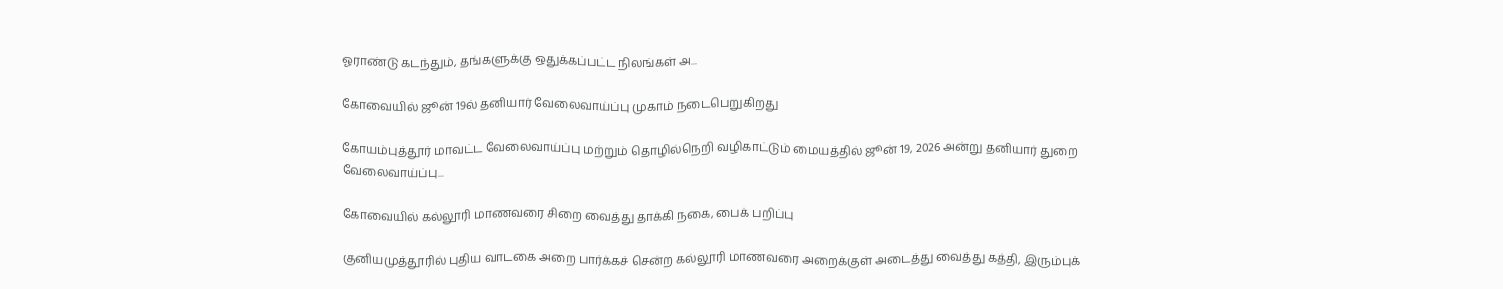ஓராண்டு கடந்தும், தங்களுக்கு ஒதுக்கப்பட்ட நிலங்கள் அ...

கோவையில் ஜூன் 19ல் தனியார் வேலைவாய்ப்பு முகாம் நடைபெறுகிறது

கோயம்புத்தூர் மாவட்ட வேலைவாய்ப்பு மற்றும் தொழில்நெறி வழிகாட்டும் மையத்தில் ஜூன் 19, 2026 அன்று தனியார் துறை வேலைவாய்ப்பு...

கோவையில் கல்லூரி மாணவரை சிறை வைத்து தாக்கி நகை, பைக் பறிப்பு

குனியமுத்தூரில் புதிய வாடகை அறை பார்க்கச் சென்ற கல்லூரி மாணவரை அறைக்குள் அடைத்து வைத்து கத்தி, இரும்புக்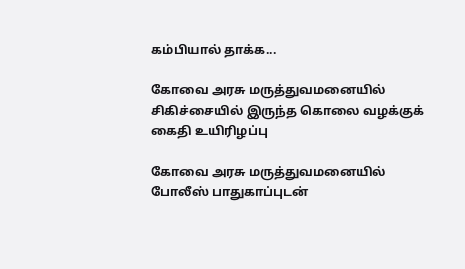கம்பியால் தாக்க...

கோவை அரசு மருத்துவமனையில் சிகிச்சையில் இருந்த கொலை வழக்குக் கைதி உயிரிழப்பு

கோவை அரசு மருத்துவமனையில் போலீஸ் பாதுகாப்புடன்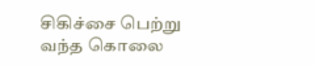சிகிச்சை பெற்று வந்த கொலை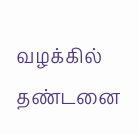வழக்கில் தண்டனை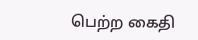பெற்ற கைதி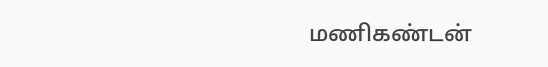மணிகண்டன்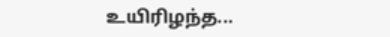உயிரிழந்த...